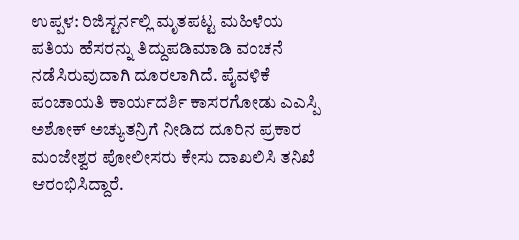ಉಪ್ಪಳ: ರಿಜಿಸ್ಟರ್ನಲ್ಲಿ ಮೃತಪಟ್ಟ ಮಹಿಳೆಯ ಪತಿಯ ಹೆಸರನ್ನು ತಿದ್ದುಪಡಿಮಾಡಿ ವಂಚನೆ ನಡೆಸಿರುವುದಾಗಿ ದೂರಲಾಗಿದೆ. ಪೈವಳಿಕೆ ಪಂಚಾಯತಿ ಕಾರ್ಯದರ್ಶಿ ಕಾಸರಗೋಡು ಎಎಸ್ಪಿ ಅಶೋಕ್ ಅಚ್ಯುತನ್ರಿಗೆ ನೀಡಿದ ದೂರಿನ ಪ್ರಕಾರ ಮಂಜೇಶ್ವರ ಪೋಲೀಸರು ಕೇಸು ದಾಖಲಿಸಿ ತನಿಖೆ ಆರಂಭಿಸಿದ್ದಾರೆ.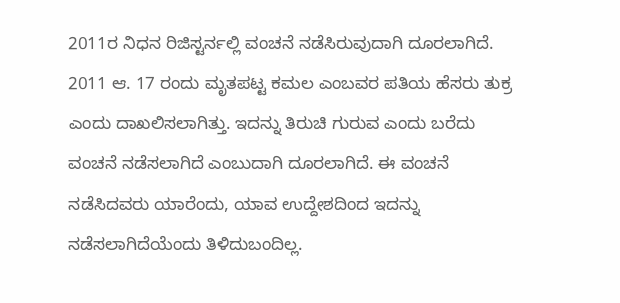2011ರ ನಿಧನ ರಿಜಿಸ್ಟರ್ನಲ್ಲಿ ವಂಚನೆ ನಡೆಸಿರುವುದಾಗಿ ದೂರಲಾಗಿದೆ. 2011 ಆ. 17 ರಂದು ಮೃತಪಟ್ಟ ಕಮಲ ಎಂಬವರ ಪತಿಯ ಹೆಸರು ತುಕ್ರ ಎಂದು ದಾಖಲಿಸಲಾಗಿತ್ತು. ಇದನ್ನು ತಿರುಚಿ ಗುರುವ ಎಂದು ಬರೆದು ವಂಚನೆ ನಡೆಸಲಾಗಿದೆ ಎಂಬುದಾಗಿ ದೂರಲಾಗಿದೆ. ಈ ವಂಚನೆ ನಡೆಸಿದವರು ಯಾರೆಂದು, ಯಾವ ಉದ್ದೇಶದಿಂದ ಇದನ್ನು ನಡೆಸಲಾಗಿದೆಯೆಂದು ತಿಳಿದುಬಂದಿಲ್ಲ.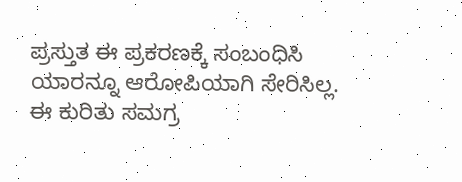ಪ್ರಸ್ತುತ ಈ ಪ್ರಕರಣಕ್ಕೆ ಸಂಬಂಧಿಸಿ ಯಾರನ್ನೂ ಆರೋಪಿಯಾಗಿ ಸೇರಿಸಿಲ್ಲ. ಈ ಕುರಿತು ಸಮಗ್ರ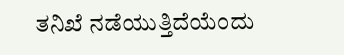ತನಿಖೆ ನಡೆಯುತ್ತಿದೆಯೆಂದು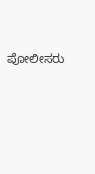ಪೋಲೀಸರು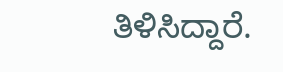ತಿಳಿಸಿದ್ದಾರೆ.